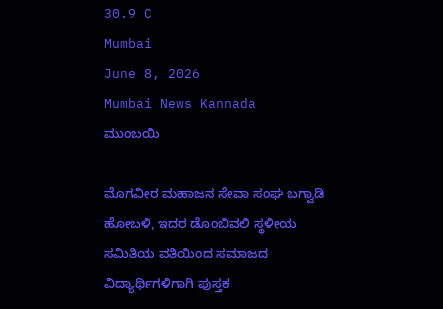30.9 C
Mumbai
June 8, 2026
Mumbai News Kannada
ಮುಂಬಯಿ

ಮೊಗವೀರ ಮಹಾಜನ ಸೇವಾ ಸಂಘ ಬಗ್ವಾಡಿ ಹೋಬಳಿ, ಇದರ ಡೊಂಬಿವಲಿ ಸ್ಥಳೀಯ ಸಮಿತಿಯ ವತಿಯಿಂದ ಸಮಾಜದ ವಿದ್ಯಾರ್ಥಿಗಳಿಗಾಗಿ ಪುಸ್ತಕ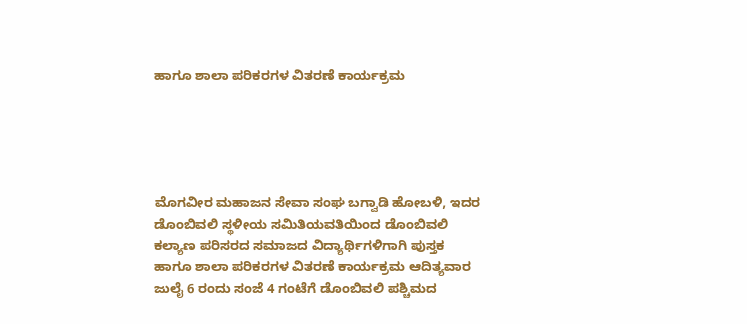ಹಾಗೂ ಶಾಲಾ ಪರಿಕರಗಳ ವಿತರಣೆ ಕಾರ್ಯಕ್ರಮ





ಮೊಗವೀರ ಮಹಾಜನ ಸೇವಾ ಸಂಘ ಬಗ್ವಾಡಿ ಹೋಬಳಿ, ಇದರ ಡೊಂಬಿವಲಿ ಸ್ಥಳೀಯ ಸಮಿತಿಯವತಿಯಿಂದ ಡೊಂಬಿವಲಿ ಕಲ್ಯಾಣ ಪರಿಸರದ ಸಮಾಜದ ವಿದ್ಯಾರ್ಥಿಗಳಿಗಾಗಿ ಪುಸ್ತಕ ಹಾಗೂ ಶಾಲಾ ಪರಿಕರಗಳ ವಿತರಣೆ ಕಾರ್ಯಕ್ರಮ ಆದಿತ್ಯವಾರ ಜುಲೈ 6 ರಂದು ಸಂಜೆ 4 ಗಂಟೆಗೆ ಡೊಂಬಿವಲಿ ಪಶ್ಚಿಮದ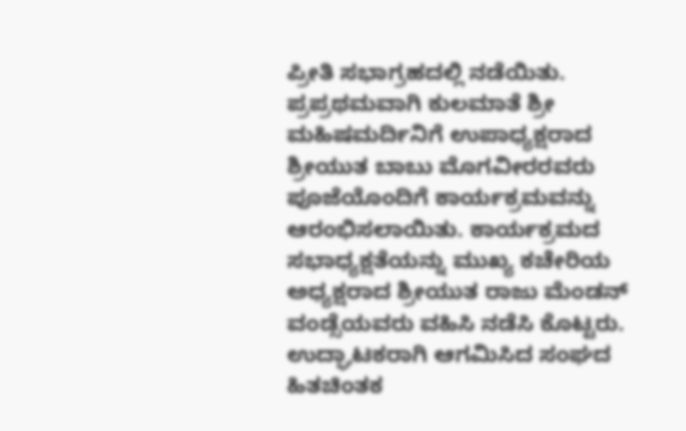ಪ್ರೀತಿ ಸಭಾಗ್ರಹದಲ್ಲಿ ನಡೆಯಿತು.
ಪ್ರಪ್ರಥಮವಾಗಿ ಕುಲಮಾತೆ ಶ್ರೀ ಮಹಿಷಮರ್ದಿನಿಗೆ ಉಪಾಧ್ಯಕ್ಷರಾದ ಶ್ರೀಯುತ ಬಾಬು ಮೊಗವೀರರವರು ಪೂಜೆಯೊಂದಿಗೆ ಕಾರ್ಯಕ್ರಮವನ್ನು ಆರಂಭಿಸಲಾಯಿತು. ಕಾರ್ಯಕ್ರಮದ ಸಭಾಧ್ಯಕ್ಷತೆಯನ್ನು ಮುಖ್ಯ ಕಚೇರಿಯ ಅಧ್ಯಕ್ಷರಾದ ಶ್ರೀಯುತ ರಾಜು ಮೆಂಡನ್ ವಂಡ್ಸೆಯವರು ವಹಿಸಿ ನಡೆಸಿ ಕೊಟ್ಟರು. ಉದ್ಘಾಟಕರಾಗಿ ಆಗಮಿಸಿದ ಸಂಘದ ಹಿತಚಿಂತಕ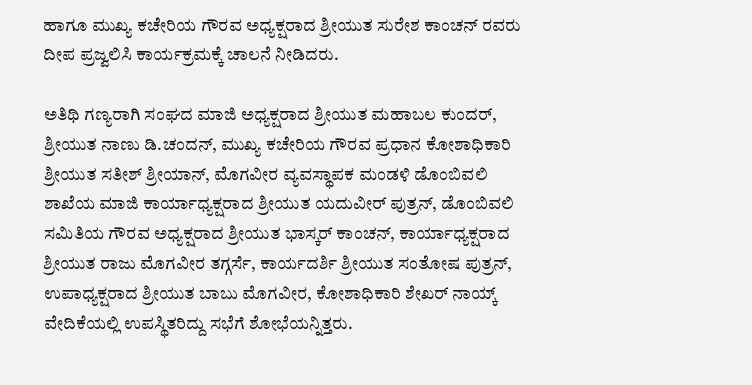ಹಾಗೂ ಮುಖ್ಯ ಕಚೇರಿಯ ಗೌರವ ಅಧ್ಯಕ್ಷರಾದ ಶ್ರೀಯುತ ಸುರೇಶ ಕಾಂಚನ್ ರವರು ದೀಪ ಪ್ರಜ್ವಲಿಸಿ ಕಾರ್ಯಕ್ರಮಕ್ಕೆ ಚಾಲನೆ ನೀಡಿದರು.

ಅತಿಥಿ ಗಣ್ಯರಾಗಿ ಸಂಘದ ಮಾಜಿ ಅಧ್ಯಕ್ಷರಾದ ಶ್ರೀಯುತ ಮಹಾಬಲ ಕುಂದರ್, ಶ್ರೀಯುತ ನಾಣು ಡಿ.ಚಂದನ್, ಮುಖ್ಯ ಕಚೇರಿಯ ಗೌರವ ಪ್ರಧಾನ ಕೋಶಾಧಿಕಾರಿ ಶ್ರೀಯುತ ಸತೀಶ್ ಶ್ರೀಯಾನ್, ಮೊಗವೀರ ವ್ಯವಸ್ಥಾಪಕ ಮಂಡಳಿ ಡೊಂಬಿವಲಿ ಶಾಖೆಯ ಮಾಜಿ ಕಾರ್ಯಾಧ್ಯಕ್ಷರಾದ ಶ್ರೀಯುತ ಯದುವೀರ್ ಪುತ್ರನ್, ಡೊಂಬಿವಲಿ ಸಮಿತಿಯ ಗೌರವ ಅಧ್ಯಕ್ಷರಾದ ಶ್ರೀಯುತ ಭಾಸ್ಕರ್ ಕಾಂಚನ್, ಕಾರ್ಯಾಧ್ಯಕ್ಷರಾದ ಶ್ರೀಯುತ ರಾಜು ಮೊಗವೀರ ತಗ್ಗರ್ಸೆ, ಕಾರ್ಯದರ್ಶಿ ಶ್ರೀಯುತ ಸಂತೋಷ ಪುತ್ರನ್, ಉಪಾಧ್ಯಕ್ಷರಾದ ಶ್ರೀಯುತ ಬಾಬು ಮೊಗವೀರ, ಕೋಶಾಧಿಕಾರಿ ಶೇಖರ್ ನಾಯ್ಕ್ ವೇದಿಕೆಯಲ್ಲಿ ಉಪಸ್ಥಿತರಿದ್ದು ಸಭೆಗೆ ಶೋಭೆಯನ್ನಿತ್ತರು.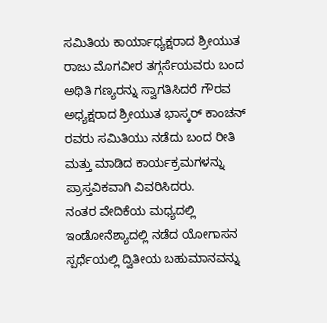ಸಮಿತಿಯ ಕಾರ್ಯಾಧ್ಯಕ್ಷರಾದ ಶ್ರೀಯುತ ರಾಜು ಮೊಗವೀರ ತಗ್ಗರ್ಸೆಯವರು ಬಂದ ಅಥಿತಿ ಗಣ್ಯರನ್ನು ಸ್ವಾಗತಿಸಿದರೆ ಗೌರವ ಅಧ್ಯಕ್ಷರಾದ ಶ್ರೀಯುತ ಭಾಸ್ಕರ್ ಕಾಂಚನ್ ರವರು ಸಮಿತಿಯು ನಡೆದು ಬಂದ ರೀತಿ ಮತ್ತು ಮಾಡಿದ ಕಾರ್ಯಕ್ರಮಗಳನ್ನು ಪ್ರಾಸ್ತವಿಕವಾಗಿ ವಿವರಿಸಿದರು.
ನಂತರ ವೇದಿಕೆಯ ಮಧ್ಯದಲ್ಲಿ ಇಂಡೋನೆಶ್ಯಾದಲ್ಲಿ ನಡೆದ ಯೋಗಾಸನ ಸ್ಪರ್ಧೆಯಲ್ಲಿ ದ್ವಿತೀಯ ಬಹುಮಾನವನ್ನು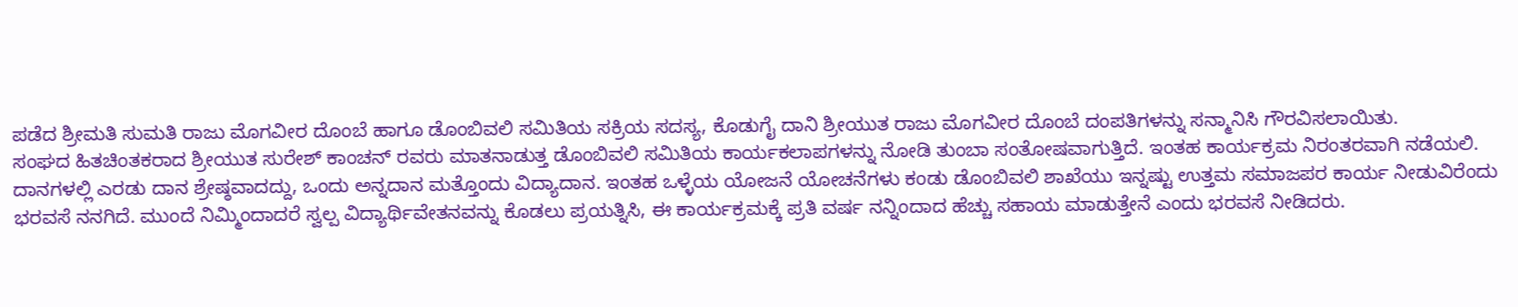ಪಡೆದ ಶ್ರೀಮತಿ ಸುಮತಿ ರಾಜು ಮೊಗವೀರ ದೊಂಬೆ ಹಾಗೂ ಡೊಂಬಿವಲಿ ಸಮಿತಿಯ ಸಕ್ರಿಯ ಸದಸ್ಯ, ಕೊಡುಗೈ ದಾನಿ ಶ್ರೀಯುತ ರಾಜು ಮೊಗವೀರ ದೊಂಬೆ ದಂಪತಿಗಳನ್ನು ಸನ್ಮಾನಿಸಿ ಗೌರವಿಸಲಾಯಿತು.
ಸಂಘದ ಹಿತಚಿಂತಕರಾದ ಶ್ರೀಯುತ ಸುರೇಶ್ ಕಾಂಚನ್ ರವರು ಮಾತನಾಡುತ್ತ ಡೊಂಬಿವಲಿ ಸಮಿತಿಯ ಕಾರ್ಯಕಲಾಪಗಳನ್ನು ನೋಡಿ ತುಂಬಾ ಸಂತೋಷವಾಗುತ್ತಿದೆ. ಇಂತಹ ಕಾರ್ಯಕ್ರಮ ನಿರಂತರವಾಗಿ ನಡೆಯಲಿ. ದಾನಗಳಲ್ಲಿ ಎರಡು ದಾನ ಶ್ರೇಷ್ಠವಾದದ್ದು, ಒಂದು ಅನ್ನದಾನ ಮತ್ತೊಂದು ವಿದ್ಯಾದಾನ. ಇಂತಹ ಒಳ್ಳೆಯ ಯೋಜನೆ ಯೋಚನೆಗಳು ಕಂಡು ಡೊಂಬಿವಲಿ ಶಾಖೆಯು ಇನ್ನಷ್ಟು ಉತ್ತಮ ಸಮಾಜಪರ ಕಾರ್ಯ ನೀಡುವಿರೆಂದು ಭರವಸೆ ನನಗಿದೆ. ಮುಂದೆ ನಿಮ್ಮಿಂದಾದರೆ ಸ್ವಲ್ಪ ವಿದ್ಯಾರ್ಥಿವೇತನವನ್ನು ಕೊಡಲು ಪ್ರಯತ್ನಿಸಿ, ಈ ಕಾರ್ಯಕ್ರಮಕ್ಕೆ ಪ್ರತಿ ವರ್ಷ ನನ್ನಿಂದಾದ ಹೆಚ್ಚು ಸಹಾಯ ಮಾಡುತ್ತೇನೆ ಎಂದು ಭರವಸೆ ನೀಡಿದರು.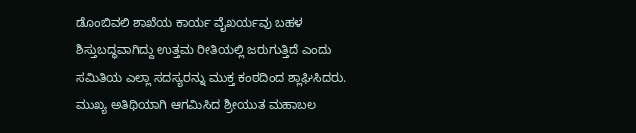ಡೊಂಬಿವಲಿ ಶಾಖೆಯ ಕಾರ್ಯ ವೈಖರ್ಯವು ಬಹಳ ಶಿಸ್ತುಬದ್ಧವಾಗಿದ್ದು ಉತ್ತಮ ರೀತಿಯಲ್ಲಿ ಜರುಗುತ್ತಿದೆ ಎಂದು ಸಮಿತಿಯ ಎಲ್ಲಾ ಸದಸ್ಯರನ್ನು ಮುಕ್ತ ಕಂಠದಿಂದ ಶ್ಲಾಘಿಸಿದರು.
ಮುಖ್ಯ ಅತಿಥಿಯಾಗಿ ಆಗಮಿಸಿದ ಶ್ರೀಯುತ ಮಹಾಬಲ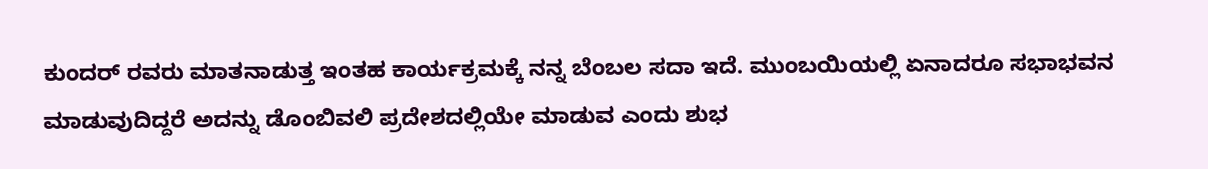ಕುಂದರ್ ರವರು ಮಾತನಾಡುತ್ತ ಇಂತಹ ಕಾರ್ಯಕ್ರಮಕ್ಕೆ ನನ್ನ ಬೆಂಬಲ ಸದಾ ಇದೆ. ಮುಂಬಯಿಯಲ್ಲಿ ಏನಾದರೂ ಸಭಾಭವನ ಮಾಡುವುದಿದ್ದರೆ ಅದನ್ನು ಡೊಂಬಿವಲಿ ಪ್ರದೇಶದಲ್ಲಿಯೇ ಮಾಡುವ ಎಂದು ಶುಭ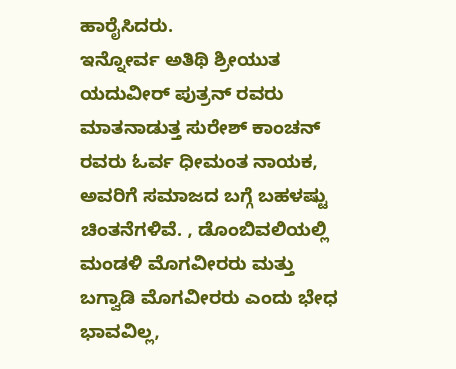ಹಾರೈಸಿದರು.
ಇನ್ನೋರ್ವ ಅತಿಥಿ ಶ್ರೀಯುತ ಯದುವೀರ್ ಪುತ್ರನ್ ರವರು ಮಾತನಾಡುತ್ತ ಸುರೇಶ್ ಕಾಂಚನ್ ರವರು ಓರ್ವ ಧೀಮಂತ ನಾಯಕ, ಅವರಿಗೆ ಸಮಾಜದ ಬಗ್ಗೆ ಬಹಳಷ್ಟು ಚಿಂತನೆಗಳಿವೆ. , ಡೊಂಬಿವಲಿಯಲ್ಲಿ ಮಂಡಳಿ ಮೊಗವೀರರು ಮತ್ತು ಬಗ್ವಾಡಿ ಮೊಗವೀರರು ಎಂದು ಭೇಧ ಭಾವವಿಲ್ಲ,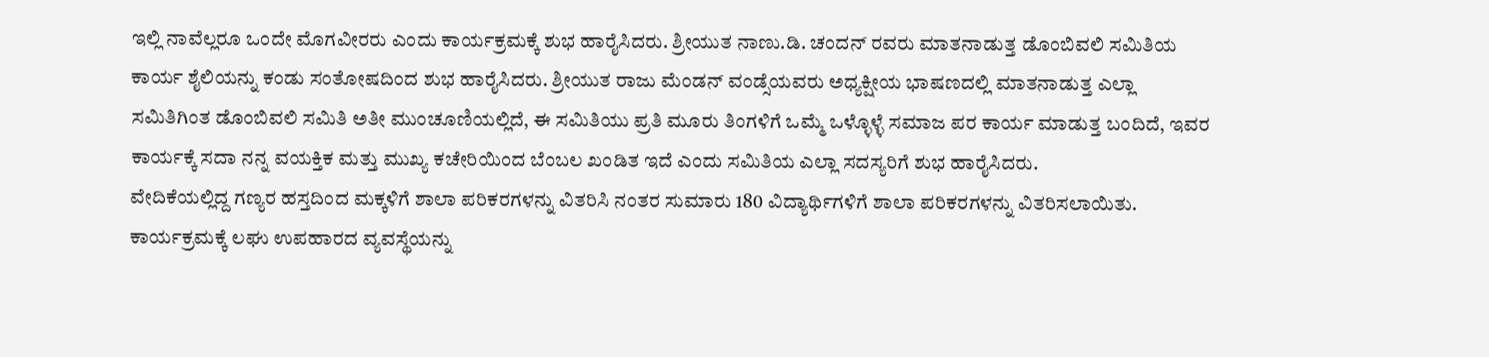ಇಲ್ಲಿ ನಾವೆಲ್ಲರೂ ಒಂದೇ ಮೊಗವೀರರು ಎಂದು ಕಾರ್ಯಕ್ರಮಕ್ಕೆ ಶುಭ ಹಾರೈಸಿದರು. ಶ್ರೀಯುತ ನಾಣು.ಡಿ. ಚಂದನ್ ರವರು ಮಾತನಾಡುತ್ತ ಡೊಂಬಿವಲಿ ಸಮಿತಿಯ ಕಾರ್ಯ ಶೈಲಿಯನ್ನು ಕಂಡು ಸಂತೋಷದಿಂದ ಶುಭ ಹಾರೈಸಿದರು. ಶ್ರೀಯುತ ರಾಜು ಮೆಂಡನ್ ವಂಡ್ಸೆಯವರು ಅಧ್ಯಕ್ಷೀಯ ಭಾಷಣದಲ್ಲಿ ಮಾತನಾಡುತ್ತ ಎಲ್ಲಾ ಸಮಿತಿಗಿಂತ ಡೊಂಬಿವಲಿ ಸಮಿತಿ ಅತೀ ಮುಂಚೂಣಿಯಲ್ಲಿದೆ, ಈ ಸಮಿತಿಯು ಪ್ರತಿ ಮೂರು ತಿಂಗಳಿಗೆ ಒಮ್ಮೆ ಒಳ್ಳೊಳ್ಳೆ ಸಮಾಜ ಪರ ಕಾರ್ಯ ಮಾಡುತ್ತ ಬಂದಿದೆ, ಇವರ ಕಾರ್ಯಕ್ಕೆ ಸದಾ ನನ್ನ ವಯಕ್ತಿಕ ಮತ್ತು ಮುಖ್ಯ ಕಚೇರಿಯಿಂದ ಬೆಂಬಲ ಖಂಡಿತ ಇದೆ ಎಂದು ಸಮಿತಿಯ ಎಲ್ಲಾ ಸದಸ್ಯರಿಗೆ ಶುಭ ಹಾರೈಸಿದರು.
ವೇದಿಕೆಯಲ್ಲಿದ್ದ ಗಣ್ಯರ ಹಸ್ತದಿಂದ ಮಕ್ಕಳಿಗೆ ಶಾಲಾ ಪರಿಕರಗಳನ್ನು ವಿತರಿಸಿ ನಂತರ ಸುಮಾರು 180 ವಿದ್ಯಾರ್ಥಿಗಳಿಗೆ ಶಾಲಾ ಪರಿಕರಗಳನ್ನು ವಿತರಿಸಲಾಯಿತು. ಕಾರ್ಯಕ್ರಮಕ್ಕೆ ಲಘು ಉಪಹಾರದ ವ್ಯವಸ್ಥೆಯನ್ನು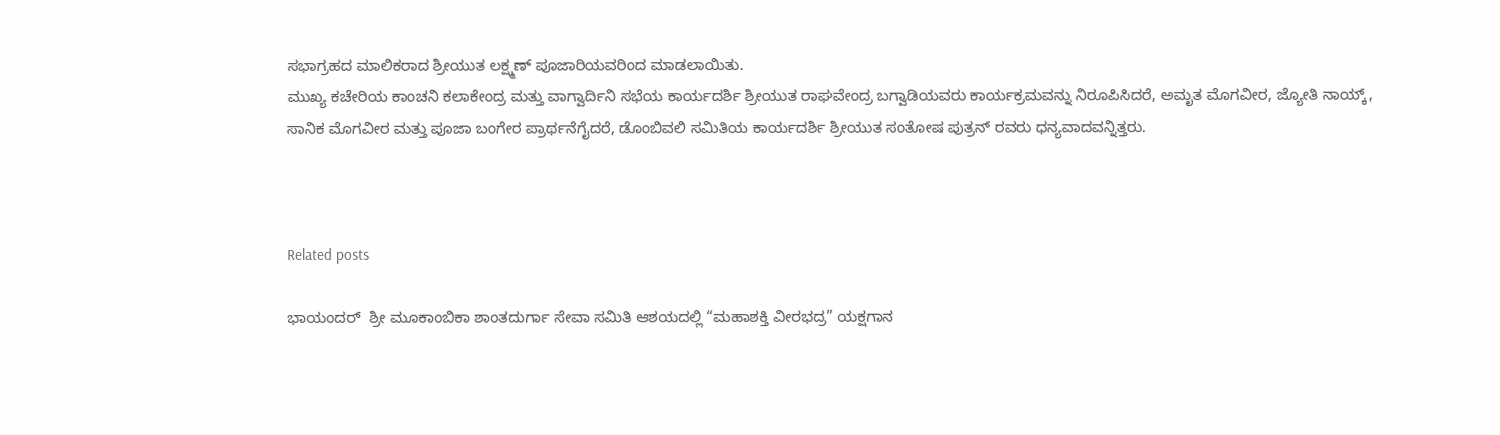ಸಭಾಗ್ರಹದ ಮಾಲಿಕರಾದ ಶ್ರೀಯುತ ಲಕ್ಷ್ಮಣ್ ಪೂಜಾರಿಯವರಿಂದ ಮಾಡಲಾಯಿತು.
ಮುಖ್ಯ ಕಚೇರಿಯ ಕಾಂಚನಿ ಕಲಾಕೇಂದ್ರ ಮತ್ತು ವಾಗ್ವಾರ್ದಿನಿ ಸಭೆಯ ಕಾರ್ಯದರ್ಶಿ ಶ್ರೀಯುತ ರಾಘವೇಂದ್ರ ಬಗ್ವಾಡಿಯವರು ಕಾರ್ಯಕ್ರಮವನ್ನು ನಿರೂಪಿಸಿದರೆ, ಅಮೃತ ಮೊಗವೀರ, ಜ್ಯೋತಿ ನಾಯ್ಕ್,
ಸಾನಿಕ ಮೊಗವೀರ ಮತ್ತು ಪೂಜಾ ಬಂಗೇರ ಪ್ರಾರ್ಥನೆಗೈದರೆ, ಡೊಂಬಿವಲಿ ಸಮಿತಿಯ ಕಾರ್ಯದರ್ಶಿ ಶ್ರೀಯುತ ಸಂತೋಷ ಪುತ್ರನ್ ರವರು ಧನ್ಯವಾದವನ್ನಿತ್ತರು.



Related posts

ಭಾಯಂದರ್  ಶ್ರೀ ಮೂಕಾಂಬಿಕಾ ಶಾಂತದುರ್ಗಾ ಸೇವಾ ಸಮಿತಿ ಆಶಯದಲ್ಲಿ “ಮಹಾಶಕ್ತಿ ವೀರಭದ್ರ” ಯಕ್ಷಗಾನ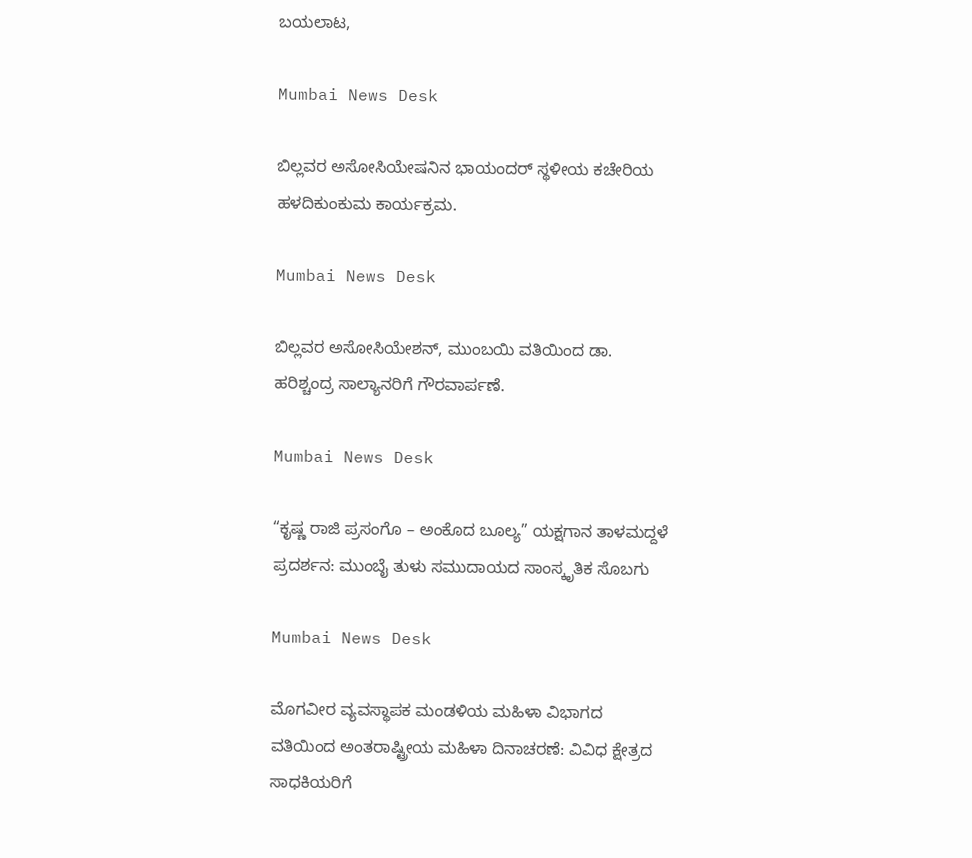ಬಯಲಾಟ,

Mumbai News Desk

ಬಿಲ್ಲವರ ಅಸೋಸಿಯೇಷನಿನ ಭಾಯಂದರ್ ಸ್ಥಳೀಯ ಕಚೇರಿಯ ಹಳದಿಕುಂಕುಮ ಕಾರ್ಯಕ್ರಮ.

Mumbai News Desk

ಬಿಲ್ಲವರ ಅಸೋಸಿಯೇಶನ್, ಮುಂಬಯಿ ವತಿಯಿಂದ ಡಾ. ಹರಿಶ್ಚಂದ್ರ ಸಾಲ್ಯಾನರಿಗೆ ಗೌರವಾರ್ಪಣೆ.

Mumbai News Desk

“ಕೃಷ್ಣ ರಾಜಿ ಪ್ರಸಂಗೊ – ಅಂಕೊದ ಬೂಲ್ಯ” ಯಕ್ಷಗಾನ ತಾಳಮದ್ದಳೆ ಪ್ರದರ್ಶನ: ಮುಂಬೈ ತುಳು ಸಮುದಾಯದ ಸಾಂಸ್ಕೃತಿಕ ಸೊಬಗು

Mumbai News Desk

ಮೊಗವೀರ ವ್ಯವಸ್ಥಾಪಕ ಮಂಡಳಿಯ ಮಹಿಳಾ ವಿಭಾಗದ ವತಿಯಿಂದ ಅಂತರಾಷ್ಟ್ರೀಯ ಮಹಿಳಾ ದಿನಾಚರಣೆ: ವಿವಿಧ ಕ್ಷೇತ್ರದ ಸಾಧಕಿಯರಿಗೆ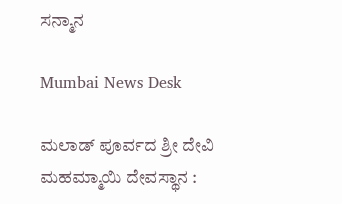ಸನ್ಮಾನ

Mumbai News Desk

ಮಲಾಡ್ ಪೂರ್ವದ ಶ್ರೀ ದೇವಿ  ಮಹಮ್ಮಾಯಿ ದೇವಸ್ಥಾನ :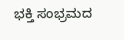ಭಕ್ತಿ ಸಂಭ್ರಮದ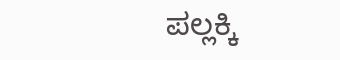ಪಲ್ಲಕ್ಕಿ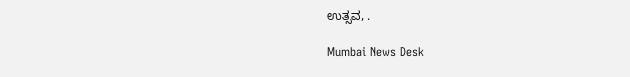ಉತ್ಸವ, .

Mumbai News Desk